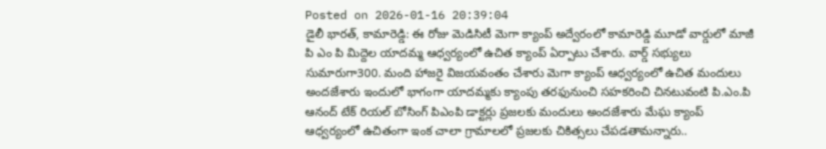Posted on 2026-01-16 20:39:04
డైలీ భారత్, కామారెడ్డి: ఈ రోజు మెడిసిటీ మెగా క్యాంప్ అద్వేరంలో కామారెడ్డి మూడో వార్డులో మాజీ పి ఎం పి మిద్దెల యాదమ్మ ఆధ్వర్యంలో ఉచిత క్యాంప్ ఏర్పాటు చేశారు. వార్డ్ సభ్యులు సుమారుగా300. మంది హాజరై విజయవంతం చేశారు మెగా క్యాంప్ ఆధ్వర్యంలో ఉచిత మందులు అందజేశారు ఇందులో భాగంగా యాదమ్మకు క్యాంపు తరఫునుంచి సహకరించి చినటువంటి పి.ఎం.పి ఆనంద్ టేక్ రియల్ బోసింగ్ పిఎంపి డాక్టర్లు ప్రజలకు మందులు అందజేశారు మేఘ క్యాంప్ ఆధ్వర్యంలో ఉచితంగా ఇంక చాలా గ్రామాలలో ప్రజలకు చికిత్సలు చేపడతామన్నారు..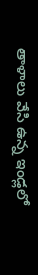తాళాలు వేసి ఉన్న ఇండ్లలో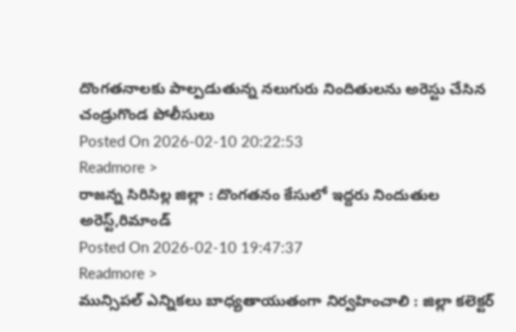దొంగతనాలకు పాల్పడుతున్న నలుగురు నిందితులను అరెస్టు చేసిన చండ్రుగొండ పోలీసులు
Posted On 2026-02-10 20:22:53
Readmore >
రాజన్న సిరిసిల్ల జిల్లా : దొంగతనం కేసులో ఇద్దరు నిందుతుల అరెస్ట్,రిమాండ్
Posted On 2026-02-10 19:47:37
Readmore >
మున్సిపల్ ఎన్నికలు బాధ్యతాయుతంగా నిర్వహించాలి : జిల్లా కలెక్టర్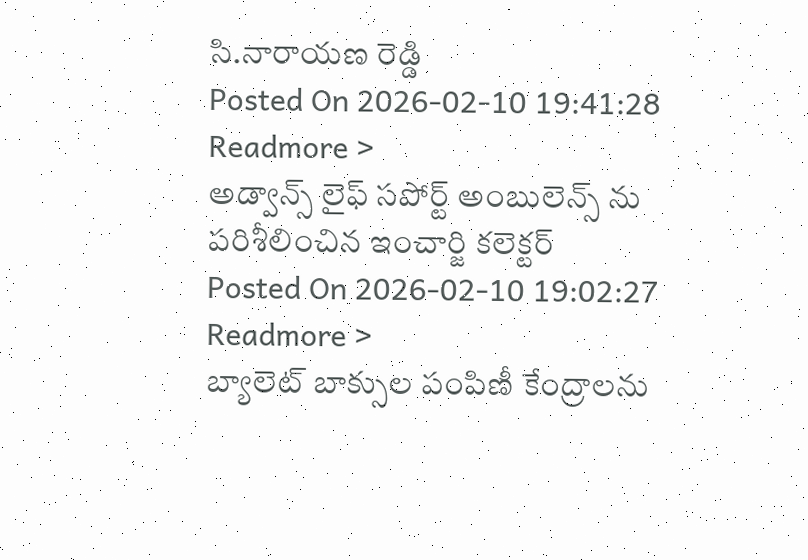సి.నారాయణ రెడ్డి
Posted On 2026-02-10 19:41:28
Readmore >
అడ్వాన్స్ లైఫ్ సపోర్ట్ అంబులెన్స్ ను పరిశీలించిన ఇంచార్జి కలెక్టర్
Posted On 2026-02-10 19:02:27
Readmore >
బ్యాలెట్ బాక్సుల పంపిణీ కేంద్రాలను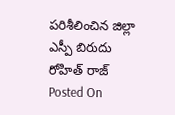పరిశీలించిన జిల్లా ఎస్పీ బిరుదు రోహిత్ రాజ్
Posted On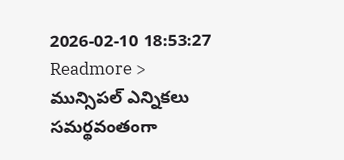2026-02-10 18:53:27
Readmore >
మున్సిపల్ ఎన్నికలు సమర్థవంతంగా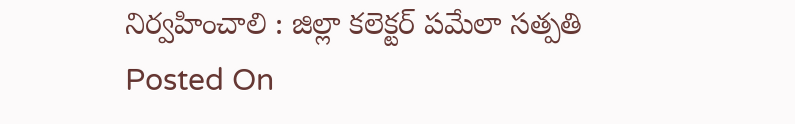నిర్వహించాలి : జిల్లా కలెక్టర్ పమేలా సత్పతి
Posted On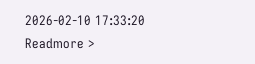2026-02-10 17:33:20
Readmore >